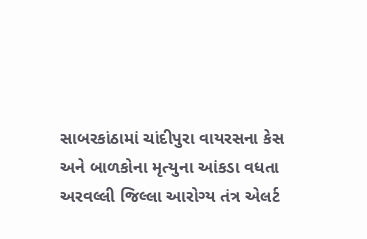સાબરકાંઠામાં ચાંદીપુરા વાયરસના કેસ અને બાળકોના મૃત્યુના આંકડા વધતા અરવલ્લી જિલ્લા આરોગ્ય તંત્ર એલર્ટ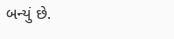બન્યું છે.